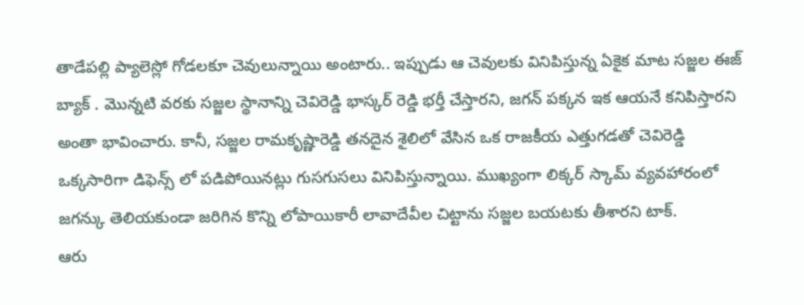తాడేపల్లి ప్యాలెస్లో గోడలకూ చెవులున్నాయి అంటారు.. ఇప్పుడు ఆ చెవులకు వినిపిస్తున్న ఏకైక మాట సజ్జల ఈజ్ బ్యాక్ . మొన్నటి వరకు సజ్జల స్థానాన్ని చెవిరెడ్డి భాస్కర్ రెడ్డి భర్తీ చేస్తారని, జగన్ పక్కన ఇక ఆయనే కనిపిస్తారని అంతా భావించారు. కానీ, సజ్జల రామకృష్ణారెడ్డి తనదైన శైలిలో వేసిన ఒక రాజకీయ ఎత్తుగడతో చెవిరెడ్డి ఒక్కసారిగా డిఫెన్స్ లో పడిపోయినట్లు గుసగుసలు వినిపిస్తున్నాయి. ముఖ్యంగా లిక్కర్ స్కామ్ వ్యవహారంలో జగన్కు తెలియకుండా జరిగిన కొన్ని లోపాయికారీ లావాదేవీల చిట్టాను సజ్జల బయటకు తీశారని టాక్.
ఆరు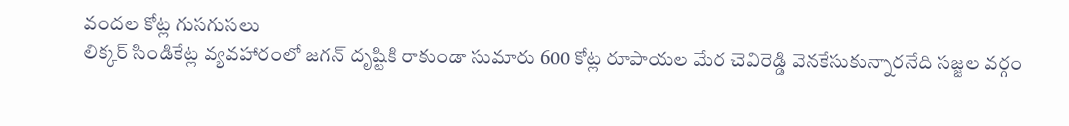వందల కోట్ల గుసగుసలు
లిక్కర్ సిండికేట్ల వ్యవహారంలో జగన్ దృష్టికి రాకుండా సుమారు 600 కోట్ల రూపాయల మేర చెవిరెడ్డి వెనకేసుకున్నారనేది సజ్జల వర్గం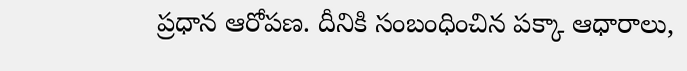ప్రధాన ఆరోపణ. దీనికి సంబంధించిన పక్కా ఆధారాలు,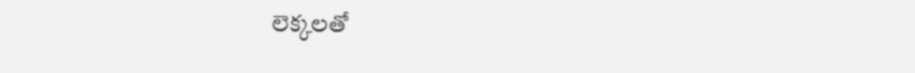లెక్కలతో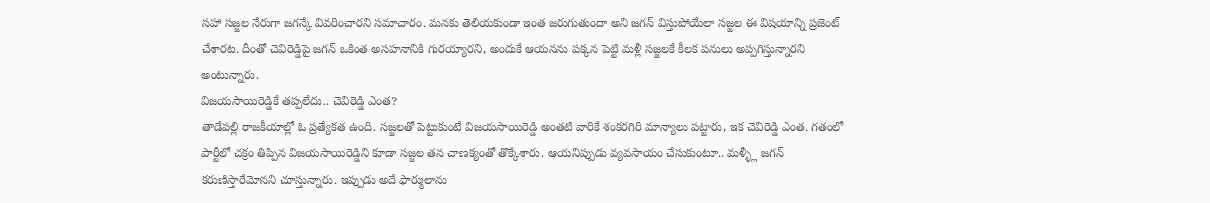సహా సజ్జల నేరుగా జగన్కే వివరించారని సమాచారం. మనకు తెలియకుండా ఇంత జరుగుతుందా అని జగన్ విస్తుపోయేలా సజ్జల ఈ విషయాన్ని ప్రజెంట్ చేశారట. దీంతో చెవిరెడ్డిపై జగన్ ఒకింత అసహనానికి గురయ్యారని, అందుకే ఆయనను పక్కన పెట్టి మళ్లీ సజ్జలకే కీలక పనులు అప్పగిస్తున్నారని అంటున్నారు.
విజయసాయిరెడ్డికే తప్పలేదు.. చెవిరెడ్డి ఎంత?
తాడేపల్లి రాజకీయాల్లో ఓ ప్రత్యేకత ఉంది. సజ్జలతో పెట్టుకుంటే విజయసాయిరెడ్డి అంతటి వారికే శంకరగిరి మాన్యాలు పట్టారు, ఇక చెవిరెడ్డి ఎంత. గతంలో పార్టీలో చక్రం తిప్పిన విజయసాయిరెడ్డిని కూడా సజ్జల తన చాణక్యంతో తొక్కేశారు. ఆయనిప్పుడు వ్యవసాయం చేసుకుంటూ.. మళ్ళ్లీ జగన్ కరుణిస్తారేమోనని చూస్తున్నారు. ఇప్పుడు అదే ఫార్ములాను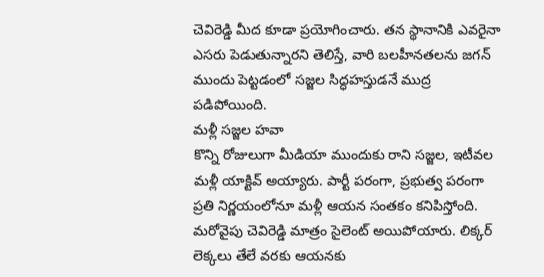చెవిరెడ్డి మీద కూడా ప్రయోగించారు. తన స్థానానికి ఎవరైనా ఎసరు పెడుతున్నారని తెలిస్తే, వారి బలహీనతలను జగన్ ముందు పెట్టడంలో సజ్జల సిద్ధహస్తుడనే ముద్ర పడిపోయింది.
మళ్లీ సజ్జల హవా
కొన్ని రోజులుగా మీడియా ముందుకు రాని సజ్జల, ఇటీవల మళ్లీ యాక్టివ్ అయ్యారు. పార్టీ పరంగా, ప్రభుత్వ పరంగా ప్రతి నిర్ణయంలోనూ మళ్లీ ఆయన సంతకం కనిపిస్తోంది. మరోవైపు చెవిరెడ్డి మాత్రం సైలెంట్ అయిపోయారు. లిక్కర్ లెక్కలు తేలే వరకు ఆయనకు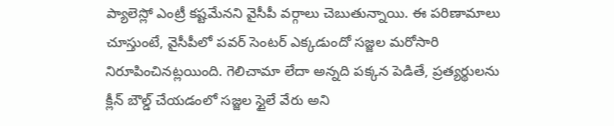ప్యాలెస్లో ఎంట్రీ కష్టమేనని వైసీపీ వర్గాలు చెబుతున్నాయి. ఈ పరిణామాలు చూస్తుంటే, వైసీపీలో పవర్ సెంటర్ ఎక్కడుందో సజ్జల మరోసారి నిరూపించినట్లయింది. గెలిచామా లేదా అన్నది పక్కన పెడితే, ప్రత్యర్థులను క్లీన్ బౌల్డ్ చేయడంలో సజ్జల స్టైలే వేరు అని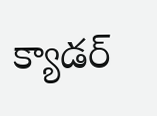క్యాడర్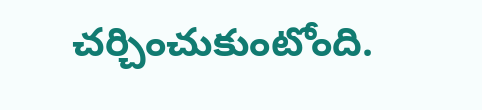చర్చించుకుంటోంది.